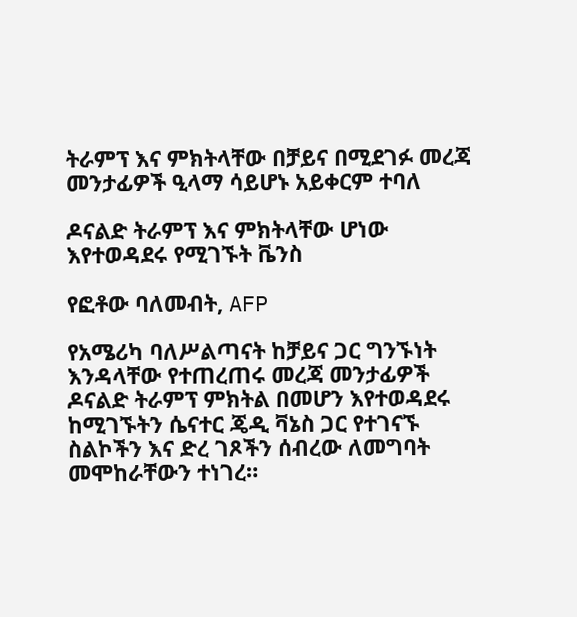ትራምፕ እና ምክትላቸው በቻይና በሚደገፉ መረጃ መንታፊዎች ዒላማ ሳይሆኑ አይቀርም ተባለ

ዶናልድ ትራምፕ እና ምክትላቸው ሆነው እየተወዳደሩ የሚገኙት ቬንስ

የፎቶው ባለመብት, AFP

የአሜሪካ ባለሥልጣናት ከቻይና ጋር ግንኙነት እንዳላቸው የተጠረጠሩ መረጃ መንታፊዎች ዶናልድ ትራምፕ ምክትል በመሆን እየተወዳደሩ ከሚገኙትን ሴናተር ጄዲ ቫኔስ ጋር የተገናኙ ስልኮችን እና ድረ ገጾችን ሰብረው ለመግባት መሞከራቸውን ተነገረ።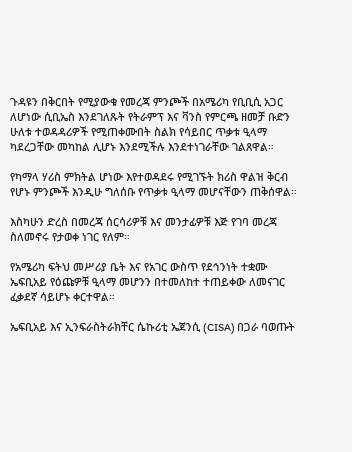ጉዳዩን በቅርበት የሚያውቁ የመረጃ ምንጮች በአሜሪካ የቢቢሲ አጋር ለሆነው ሲቢኤስ እንደገለጹት የትራምፕ እና ቫንስ የምርጫ ዘመቻ ቡድን ሁለቱ ተወዳዳሪዎች የሚጠቀሙበት ስልክ የሳይበር ጥቃቱ ዒላማ ካደረጋቸው መካከል ሊሆኑ እንደሚችሉ እንደተነገራቸው ገልጸዋል።

የካማላ ሃሪስ ምክትል ሆነው እየተወዳደሩ የሚገኙት ክሪስ ዋልዝ ቅርብ የሆኑ ምንጮች እንዲሁ ግለሰቡ የጥቃቱ ዒላማ መሆናቸውን ጠቅሰዋል።

እስካሁን ድረስ በመረጃ ሰርሳሪዎቹ እና መንታፊዎቹ እጅ የገባ መረጃ ስለመኖሩ የታወቀ ነገር የለም።

የአሜሪካ ፍትህ መሥሪያ ቤት እና የአገር ውስጥ የደኅንነት ተቋሙ ኤፍቢአይ የዕጩዎቹ ዒላማ መሆንን በተመለከተ ተጠይቀው ለመናገር ፈቃደኛ ሳይሆኑ ቀርተዋል።

ኤፍቢአይ እና ኢንፍራስትራክቸር ሴኩሪቲ ኤጀንሲ (CISA) በጋራ ባወጡት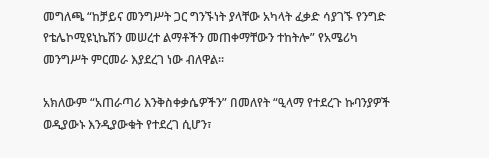መግለጫ “ከቻይና መንግሥት ጋር ግንኙነት ያላቸው አካላት ፈቃድ ሳያገኙ የንግድ የቴሌኮሚዩኒኬሽን መሠረተ ልማቶችን መጠቀማቸውን ተከትሎ” የአሜሪካ መንግሥት ምርመራ እያደረገ ነው ብለዋል።

አክለውም “አጠራጣሪ እንቅስቀቃሴዎችን” በመለየት “ዒላማ የተደረጉ ኩባንያዎች ወዲያውኑ እንዲያውቁት የተደረገ ሲሆን፣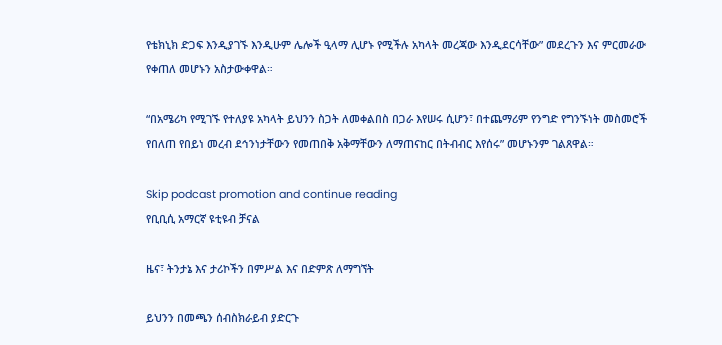የቴክኒክ ድጋፍ እንዲያገኙ እንዲሁም ሌሎች ዒላማ ሊሆኑ የሚችሉ አካላት መረጃው እንዲደርሳቸው” መደረጉን እና ምርመራው የቀጠለ መሆኑን አስታውቀዋል።

“በአሜሪካ የሚገኙ የተለያዩ አካላት ይህንን ስጋት ለመቀልበስ በጋራ እየሠሩ ሲሆን፣ በተጨማሪም የንግድ የግንኙነት መስመሮች የበለጠ የበይነ መረብ ደኅንነታቸውን የመጠበቅ አቅማቸውን ለማጠናከር በትብብር እየሰሩ” መሆኑንም ገልጸዋል።

Skip podcast promotion and continue reading
የቢቢሲ አማርኛ ዩቲዩብ ቻናል

ዜና፣ ትንታኔ እና ታሪኮችን በምሥል እና በድምጽ ለማግኘት

ይህንን በመጫን ሰብስክራይብ ያድርጉ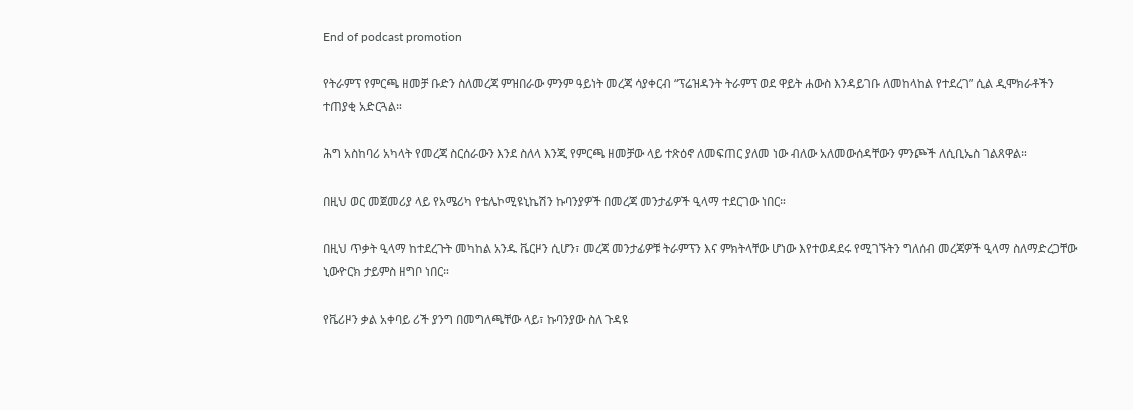End of podcast promotion

የትራምፕ የምርጫ ዘመቻ ቡድን ስለመረጃ ምዝበራው ምንም ዓይነት መረጃ ሳያቀርብ “ፕሬዝዳንት ትራምፕ ወደ ዋይት ሐውስ እንዳይገቡ ለመከላከል የተደረገ” ሲል ዲሞክራቶችን ተጠያቂ አድርጓል።

ሕግ አስከባሪ አካላት የመረጃ ስርሰራውን እንደ ስለላ እንጂ የምርጫ ዘመቻው ላይ ተጽዕኖ ለመፍጠር ያለመ ነው ብለው አለመውሰዳቸውን ምንጮች ለሲቢኤስ ገልጸዋል።

በዚህ ወር መጀመሪያ ላይ የአሜሪካ የቴሌኮሚዩኒኬሽን ኩባንያዎች በመረጃ መንታፊዎች ዒላማ ተደርገው ነበር።

በዚህ ጥቃት ዒላማ ከተደረጉት መካከል አንዱ ቬርዞን ሲሆን፣ መረጃ መንታፊዎቹ ትራምፕን እና ምክትላቸው ሆነው እየተወዳደሩ የሚገኙትን ግለሰብ መረጃዎች ዒላማ ስለማድረጋቸው ኒውዮርክ ታይምስ ዘግቦ ነበር።

የቬሪዞን ቃል አቀባይ ሪች ያንግ በመግለጫቸው ላይ፣ ኩባንያው ስለ ጉዳዩ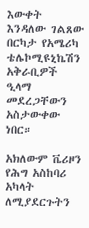እውቀት እንዳለው ገልጸው በርካታ የአሜሪካ ቴሌኮሚዩኒኬሽን አቅራቢዎች ዒላማ መደረጋቸውን አስታውቀው ነበር።

አክለውም ቬሪዞን የሕግ አስከባሪ አካላት ለሚያደርጉትን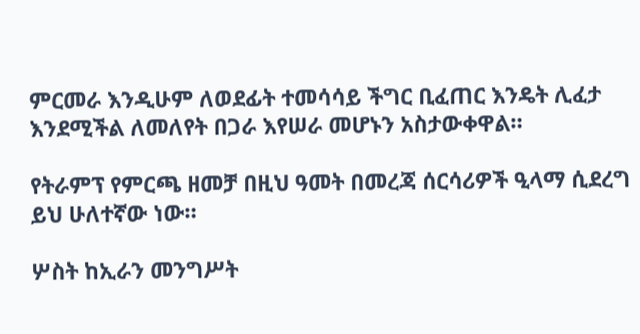ምርመራ እንዲሁም ለወደፊት ተመሳሳይ ችግር ቢፈጠር እንዴት ሊፈታ እንደሚችል ለመለየት በጋራ እየሠራ መሆኑን አስታውቀዋል።

የትራምፕ የምርጫ ዘመቻ በዚህ ዓመት በመረጃ ሰርሳሪዎች ዒላማ ሲደረግ ይህ ሁለተኛው ነው።

ሦስት ከኢራን መንግሥት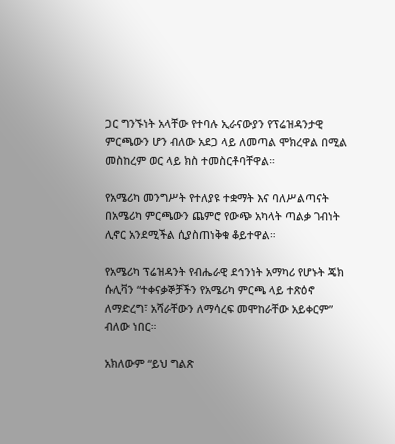ጋር ግንኙነት አላቸው የተባሉ ኢራናውያን የፕሬዝዳንታዊ ምርጫውን ሆን ብለው አደጋ ላይ ለመጣል ሞክረዋል በሚል መስከረም ወር ላይ ክስ ተመስርቶባቸዋል።

የአሜሪካ መንግሥት የተለያዩ ተቋማት እና ባለሥልጣናት በአሜሪካ ምርጫውን ጨምሮ የውጭ አካላት ጣልቃ ገብነት ሊኖር አንደሚችል ሲያስጠነቅቁ ቆይተዋል።

የአሜሪካ ፕሬዝዳንት የብሔራዊ ደኅንነት አማካሪ የሆኑት ጄክ ሱሊቫን “ተቀናቃኞቻችን የአሜሪካ ምርጫ ላይ ተጽዕኖ ለማድረግ፣ አሻራቸውን ለማሳረፍ መሞከራቸው አይቀርም” ብለው ነበር።

አክለውም “ይህ ግልጽ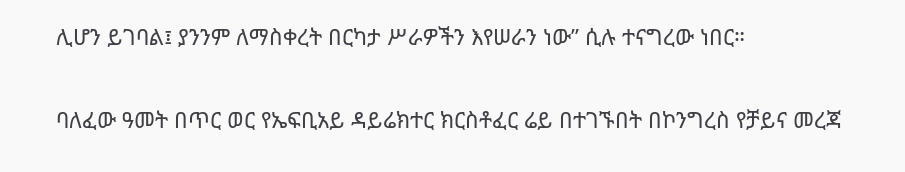ሊሆን ይገባል፤ ያንንም ለማስቀረት በርካታ ሥራዎችን እየሠራን ነው” ሲሉ ተናግረው ነበር።

ባለፈው ዓመት በጥር ወር የኤፍቢአይ ዳይሬክተር ክርስቶፈር ሬይ በተገኙበት በኮንግረስ የቻይና መረጃ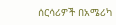ሰርሳሪዎች በአሜሪካ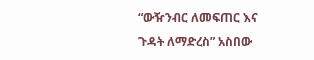“ውዥንብር ለመፍጠር እና ጉዳት ለማድረስ” አስበው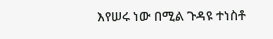እየሠሩ ነው በሚል ጉዳዩ ተነስቶ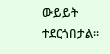ውይይት ተደርጎበታል።